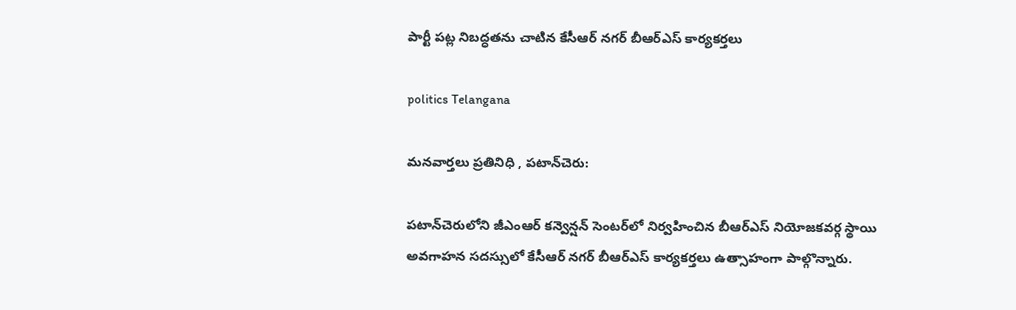పార్టీ పట్ల నిబద్ధతను చాటిన కేసీఆర్ నగర్ బీఆర్ఎస్ కార్యకర్తలు

politics Telangana

మనవార్తలు ప్రతినిధి , పటాన్‌చెరు:

పటాన్‌చెరులోని జీఎంఆర్ కన్వెన్షన్ సెంటర్‌లో నిర్వహించిన బీఆర్ఎస్ నియోజకవర్గ స్థాయి అవగాహన సదస్సులో కేసీఆర్ నగర్ బీఆర్ఎస్ కార్యకర్తలు ఉత్సాహంగా పాల్గొన్నారు.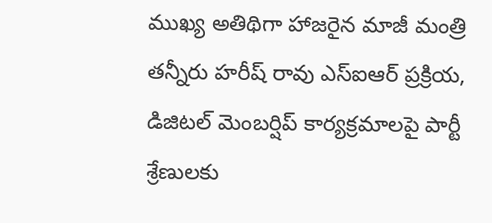ముఖ్య అతిథిగా హాజరైన మాజీ మంత్రి తన్నీరు హరీష్ రావు ఎస్‌ఐఆర్ ప్రక్రియ, డిజిటల్ మెంబర్షిప్ కార్యక్రమాలపై పార్టీ శ్రేణులకు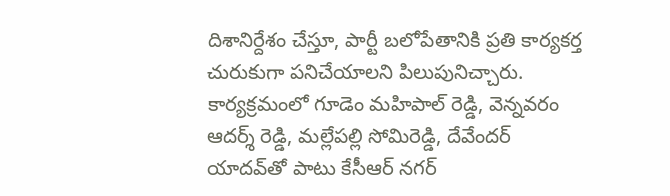దిశానిర్దేశం చేస్తూ, పార్టీ బలోపేతానికి ప్రతి కార్యకర్త చురుకుగా పనిచేయాలని పిలుపునిచ్చారు. కార్యక్రమంలో గూడెం మహిపాల్ రెడ్డి, వెన్నవరం ఆదర్శ్ రెడ్డి, మల్లేపల్లి సోమిరెడ్డి, దేవేందర్ యాదవ్‌తో పాటు కేసీఆర్ నగర్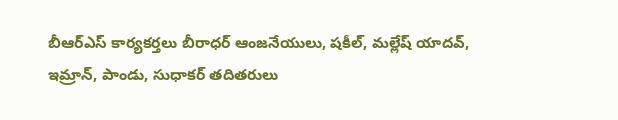బీఆర్ఎస్ కార్యకర్తలు బీరాధర్ ఆంజనేయులు, షకీల్, మల్లేష్ యాదవ్, ఇమ్రాన్, పాండు, సుధాకర్ తదితరులు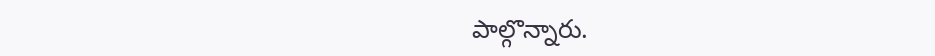పాల్గొన్నారు.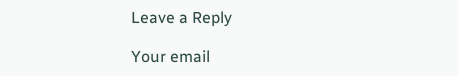Leave a Reply

Your email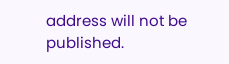address will not be published.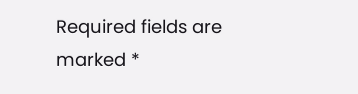Required fields are marked *